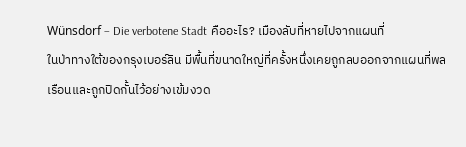Wünsdorf – Die verbotene Stadt คืออะไร? เมืองลับที่หายไปจากแผนที่
ในป่าทางใต้ของกรุงเบอร์ลิน มีพื้นที่ขนาดใหญ่ที่ครั้งหนึ่งเคยถูกลบออกจากแผนที่พลเรือนและถูกปิดกั้นไว้อย่างเข้มงวด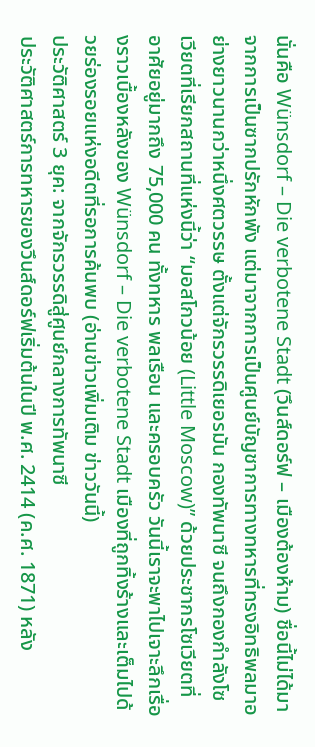นั่นคือ Wünsdorf – Die verbotene Stadt (วึนส์ดอร์ฟ – เมืองต้องห้าม) ชื่อนี้ไม่ได้มาจากการเป็นซากปรักหักพัง แต่มาจากการเป็นศูนย์บัญชาการทางทหารที่ทรงอิทธิพลมาอย่างยาวนานกว่าหนึ่งศตวรรษ ตั้งแต่จักรวรรดิเยอรมัน กองทัพนาซี จนถึงกองกำลังโซเวียตที่เรียกสถานที่แห่งนี้ว่า “มอสโกวน้อย (Little Moscow)” ด้วยประชากรโซเวียตที่อาศัยอยู่มากถึง 75,000 คน ทั้งทหาร พลเรือน และครอบครัว วันนี้เราจะพาไปเจาะลึกเรื่องราวเบื้องหลังของ Wünsdorf – Die verbotene Stadt เมืองที่ถูกทิ้งร้างและเต็มไปด้วยร่องรอยแห่งอดีตที่รอการค้นพบ (อ่านข่าวเพิ่มเติม ข่าววันนี้)
ประวัติศาสตร์ 3 ยุค: จากจักรวรรดิสู่ศูนย์กลางการทัพนาซี
ประวัติศาสตร์การทหารของวึนส์ดอร์ฟเริ่มต้นในปี พ.ศ. 2414 (ค.ศ. 1871) หลัง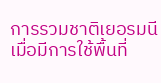การรวมชาติเยอรมนี เมื่อมีการใช้พื้นที่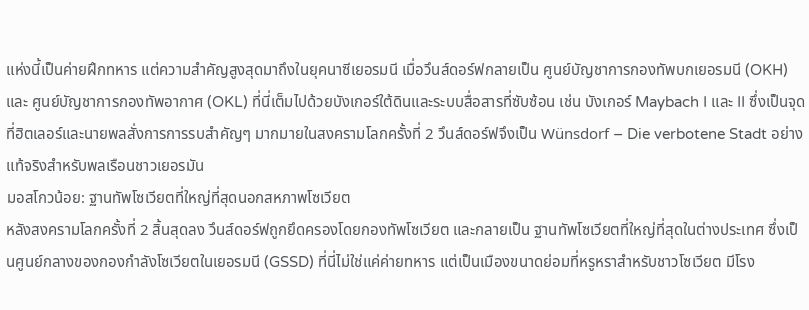แห่งนี้เป็นค่ายฝึกทหาร แต่ความสำคัญสูงสุดมาถึงในยุคนาซีเยอรมนี เมื่อวึนส์ดอร์ฟกลายเป็น ศูนย์บัญชาการกองทัพบกเยอรมนี (OKH) และ ศูนย์บัญชาการกองทัพอากาศ (OKL) ที่นี่เต็มไปด้วยบังเกอร์ใต้ดินและระบบสื่อสารที่ซับซ้อน เช่น บังเกอร์ Maybach I และ II ซึ่งเป็นจุดที่ฮิตเลอร์และนายพลสั่งการการรบสำคัญๆ มากมายในสงครามโลกครั้งที่ 2 วึนส์ดอร์ฟจึงเป็น Wünsdorf – Die verbotene Stadt อย่างแท้จริงสำหรับพลเรือนชาวเยอรมัน
มอสโกวน้อย: ฐานทัพโซเวียตที่ใหญ่ที่สุดนอกสหภาพโซเวียต
หลังสงครามโลกครั้งที่ 2 สิ้นสุดลง วึนส์ดอร์ฟถูกยึดครองโดยกองทัพโซเวียต และกลายเป็น ฐานทัพโซเวียตที่ใหญ่ที่สุดในต่างประเทศ ซึ่งเป็นศูนย์กลางของกองกำลังโซเวียตในเยอรมนี (GSSD) ที่นี่ไม่ใช่แค่ค่ายทหาร แต่เป็นเมืองขนาดย่อมที่หรูหราสำหรับชาวโซเวียต มีโรง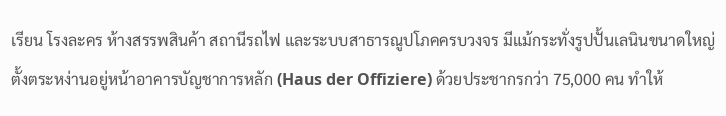เรียน โรงละคร ห้างสรรพสินค้า สถานีรถไฟ และระบบสาธารณูปโภคครบวงจร มีแม้กระทั่งรูปปั้นเลนินขนาดใหญ่ตั้งตระหง่านอยู่หน้าอาคารบัญชาการหลัก (Haus der Offiziere) ด้วยประชากรกว่า 75,000 คน ทำให้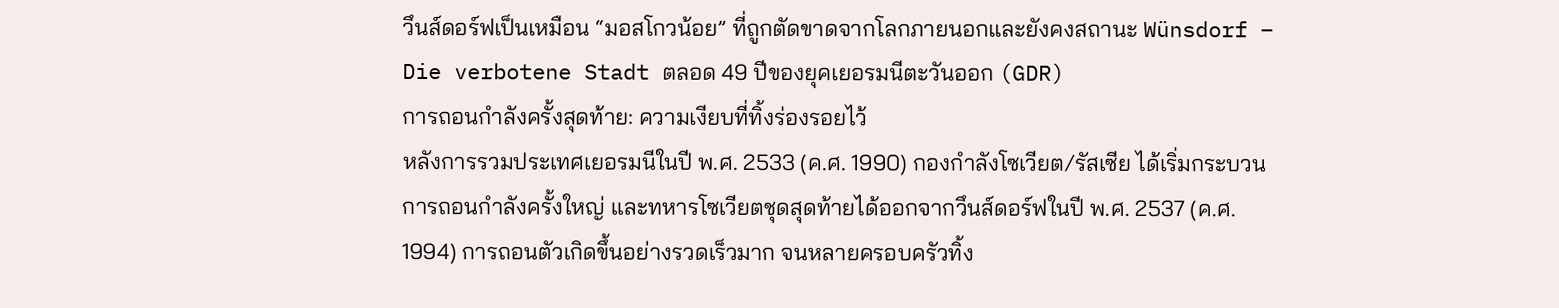วึนส์ดอร์ฟเป็นเหมือน “มอสโกวน้อย” ที่ถูกตัดขาดจากโลกภายนอกและยังคงสถานะ Wünsdorf – Die verbotene Stadt ตลอด 49 ปีของยุคเยอรมนีตะวันออก (GDR)
การถอนกำลังครั้งสุดท้าย: ความเงียบที่ทิ้งร่องรอยไว้
หลังการรวมประเทศเยอรมนีในปี พ.ศ. 2533 (ค.ศ. 1990) กองกำลังโซเวียต/รัสเซีย ได้เริ่มกระบวนการถอนกำลังครั้งใหญ่ และทหารโซเวียตชุดสุดท้ายได้ออกจากวึนส์ดอร์ฟในปี พ.ศ. 2537 (ค.ศ. 1994) การถอนตัวเกิดขึ้นอย่างรวดเร็วมาก จนหลายครอบครัวทิ้ง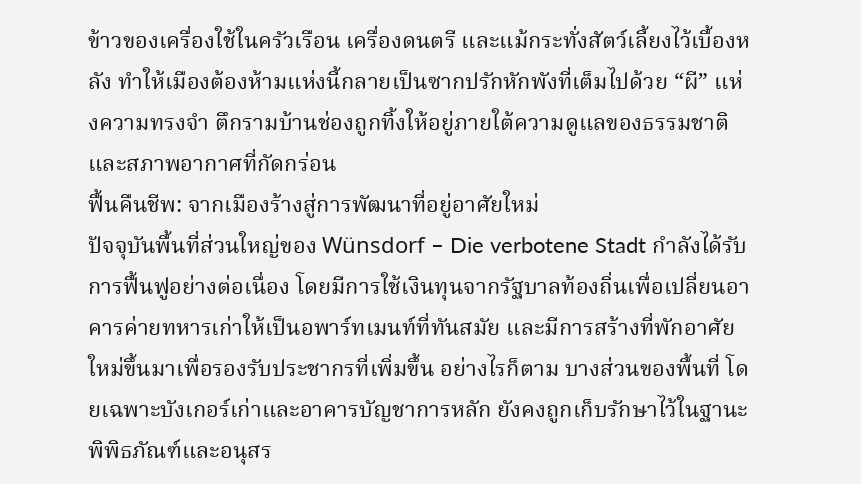ข้าวของเครื่องใช้ในครัวเรือน เครื่องดนตรี และแม้กระทั่งสัตว์เลี้ยงไว้เบื้องหลัง ทำให้เมืองต้องห้ามแห่งนี้กลายเป็นซากปรักหักพังที่เต็มไปด้วย “ผี” แห่งความทรงจำ ตึกรามบ้านช่องถูกทิ้งให้อยู่ภายใต้ความดูแลของธรรมชาติและสภาพอากาศที่กัดกร่อน
ฟื้นคืนชีพ: จากเมืองร้างสู่การพัฒนาที่อยู่อาศัยใหม่
ปัจจุบันพื้นที่ส่วนใหญ่ของ Wünsdorf – Die verbotene Stadt กำลังได้รับการฟื้นฟูอย่างต่อเนื่อง โดยมีการใช้เงินทุนจากรัฐบาลท้องถิ่นเพื่อเปลี่ยนอาคารค่ายทหารเก่าให้เป็นอพาร์ทเมนท์ที่ทันสมัย และมีการสร้างที่พักอาศัยใหม่ขึ้นมาเพื่อรองรับประชากรที่เพิ่มขึ้น อย่างไรก็ตาม บางส่วนของพื้นที่ โดยเฉพาะบังเกอร์เก่าและอาคารบัญชาการหลัก ยังคงถูกเก็บรักษาไว้ในฐานะ พิพิธภัณฑ์และอนุสร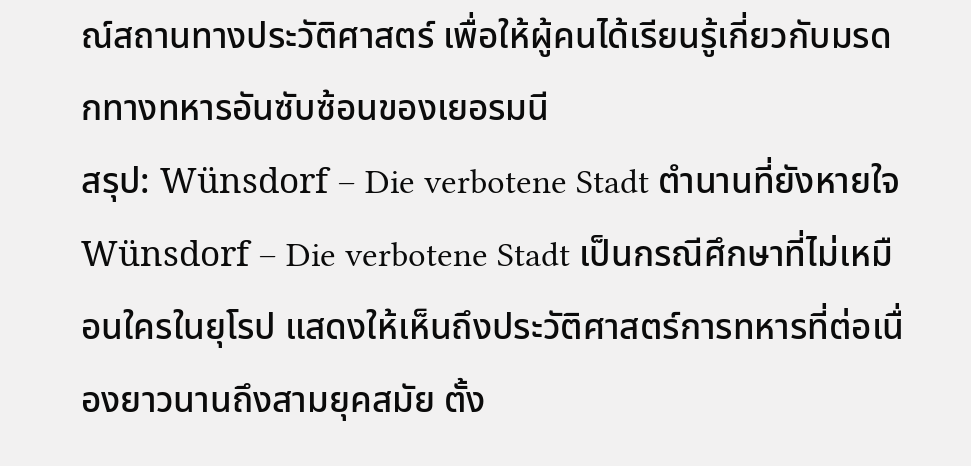ณ์สถานทางประวัติศาสตร์ เพื่อให้ผู้คนได้เรียนรู้เกี่ยวกับมรดกทางทหารอันซับซ้อนของเยอรมนี
สรุป: Wünsdorf – Die verbotene Stadt ตำนานที่ยังหายใจ
Wünsdorf – Die verbotene Stadt เป็นกรณีศึกษาที่ไม่เหมือนใครในยุโรป แสดงให้เห็นถึงประวัติศาสตร์การทหารที่ต่อเนื่องยาวนานถึงสามยุคสมัย ตั้ง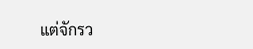แต่จักรว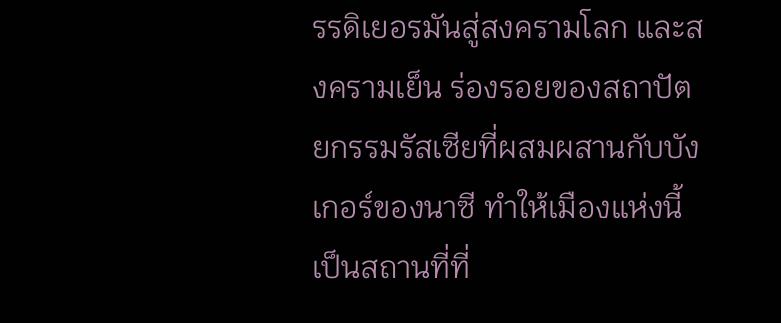รรดิเยอรมันสู่สงครามโลก และสงครามเย็น ร่องรอยของสถาปัตยกรรมรัสเซียที่ผสมผสานกับบังเกอร์ของนาซี ทำให้เมืองแห่งนี้เป็นสถานที่ที่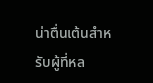น่าตื่นเต้นสำหรับผู้ที่หล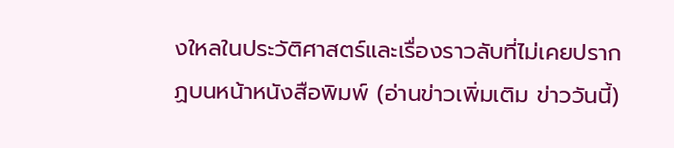งใหลในประวัติศาสตร์และเรื่องราวลับที่ไม่เคยปรากฏบนหน้าหนังสือพิมพ์ (อ่านข่าวเพิ่มเติม ข่าววันนี้)